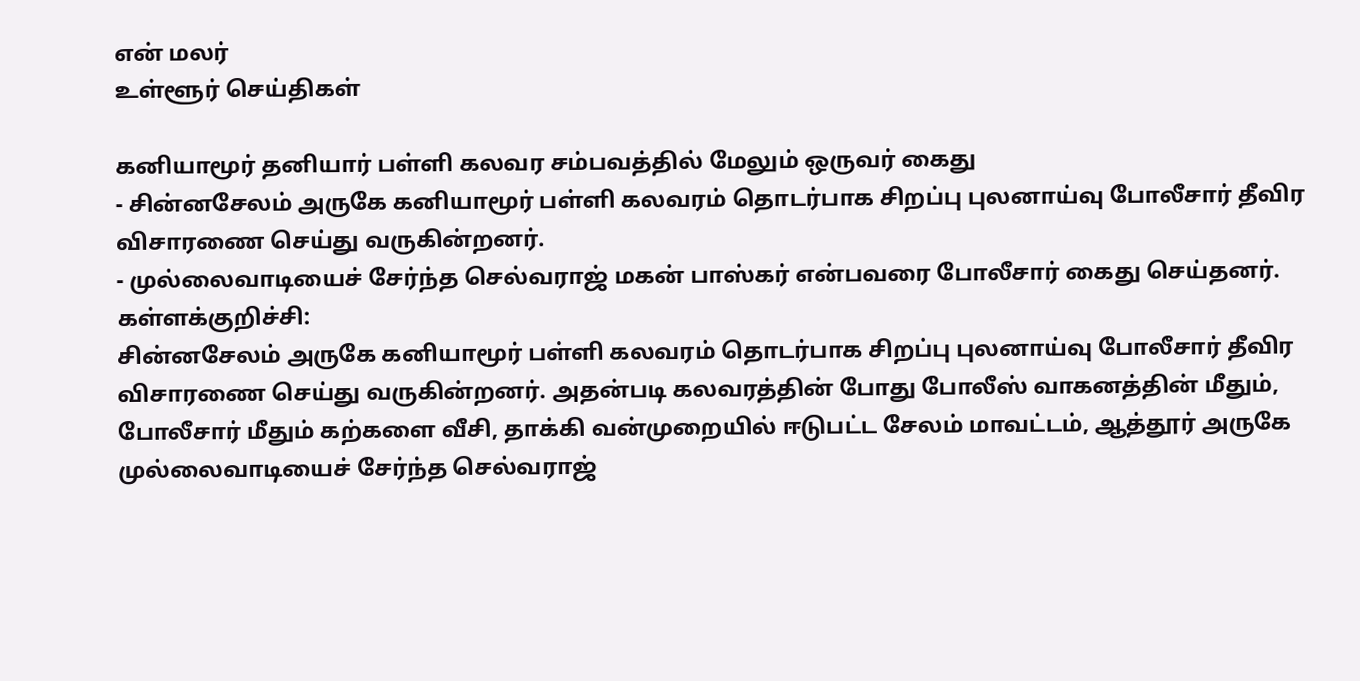என் மலர்
உள்ளூர் செய்திகள்

கனியாமூர் தனியார் பள்ளி கலவர சம்பவத்தில் மேலும் ஒருவர் கைது
- சின்னசேலம் அருகே கனியாமூர் பள்ளி கலவரம் தொடர்பாக சிறப்பு புலனாய்வு போலீசார் தீவிர விசாரணை செய்து வருகின்றனர்.
- முல்லைவாடியைச் சேர்ந்த செல்வராஜ் மகன் பாஸ்கர் என்பவரை போலீசார் கைது செய்தனர்.
கள்ளக்குறிச்சி:
சின்னசேலம் அருகே கனியாமூர் பள்ளி கலவரம் தொடர்பாக சிறப்பு புலனாய்வு போலீசார் தீவிர விசாரணை செய்து வருகின்றனர். அதன்படி கலவரத்தின் போது போலீஸ் வாகனத்தின் மீதும், போலீசார் மீதும் கற்களை வீசி, தாக்கி வன்முறையில் ஈடுபட்ட சேலம் மாவட்டம், ஆத்தூர் அருகே முல்லைவாடியைச் சேர்ந்த செல்வராஜ்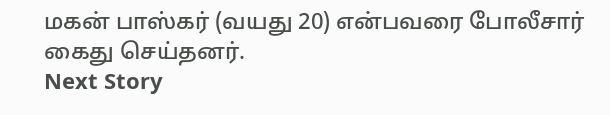மகன் பாஸ்கர் (வயது 20) என்பவரை போலீசார் கைது செய்தனர்.
Next Story